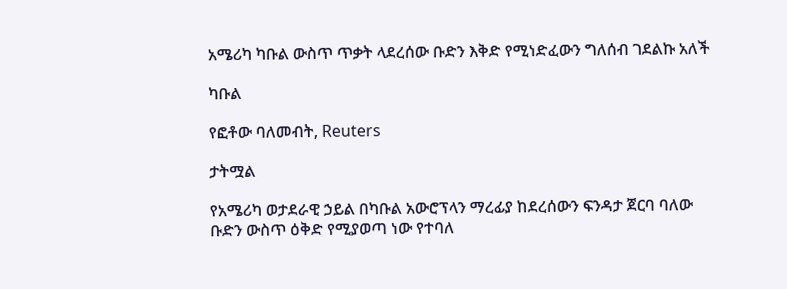አሜሪካ ካቡል ውስጥ ጥቃት ላደረሰው ቡድን እቅድ የሚነድፈውን ግለሰብ ገደልኩ አለች

ካቡል

የፎቶው ባለመብት, Reuters

ታትሟል

የአሜሪካ ወታደራዊ ኃይል በካቡል አውሮፕላን ማረፊያ ከደረሰውን ፍንዳታ ጀርባ ባለው ቡድን ውስጥ ዕቅድ የሚያወጣ ነው የተባለ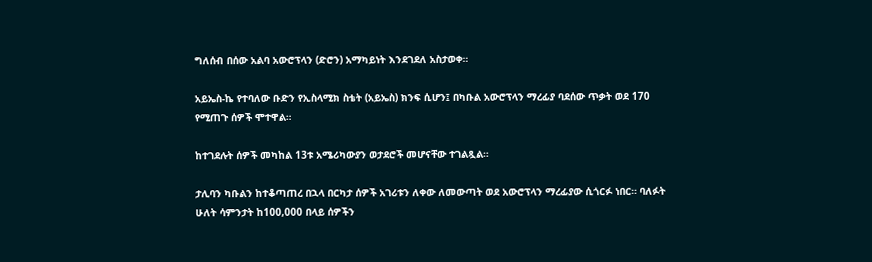ግለሰብ በሰው አልባ አውሮፕላን (ድሮን) አማካይነት እንደገደለ አስታወቀ።

አይኤስ-ኬ የተባለው ቡድን የኢስላሚክ ስቴት (አይኤስ) ክንፍ ሲሆን፤ በካቡል አውሮፕላን ማረፊያ ባደሰው ጥቃት ወደ 170 የሚጠጉ ሰዎች ሞተዋል።

ከተገደሉት ሰዎች መካከል 13ቱ አሜሪካውያን ወታደሮች መሆናቸው ተገልጿል።

ታሊባን ካቡልን ከተቆጣጠረ በኋላ በርካታ ሰዎች አገሪቱን ለቀው ለመውጣት ወደ አውሮፕላን ማረፊያው ሲጎርፉ ነበር። ባለፉት ሁለት ሳምንታት ከ100,000 በላይ ሰዎችን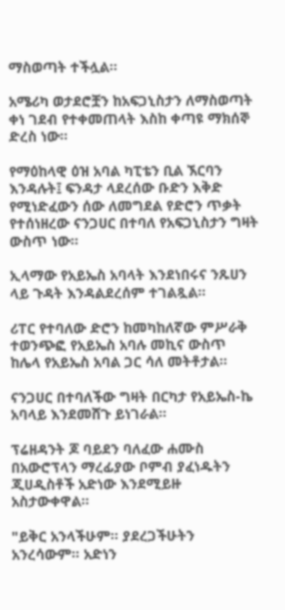ማስወጣት ተችሏል።

አሜሪካ ወታደሮቿን ከአፍጋኒስታን ለማስወጣት ቀነ ገደብ የተቀመጠላት እስከ ቀጣዩ ማክሰኞ ድረስ ነው።

የማዕከላዊ ዕዝ አባል ካፒቴን ቢል ኧርባን እንዳሉት፤ ፍንዳታ ላደረሰው ቡድን እቅድ የሚነድፈውን ሰው ለመግደል የድሮን ጥቃት የተሰነዘረው ናንጋሀር በተባለ የአፍጋኒስታን ግዛት ውስጥ ነው።

ኢላማው የአይኤስ አባላት እንደነበሩና ንጹሀን ላይ ጉዳት እንዳልደረሰም ተገልጿል።

ሪፐር የተባለው ድሮን ከመካከለኛው ምሥራቅ ተወንጭፎ የአይኤስ አባሉ መኪና ውስጥ ከሌላ የአይኤስ አባል ጋር ሳለ መትቶታል።

ናንጋሀር በተባለችው ግዛት በርካታ የአይኤስ-ኬ አባላይ እንደመሸጉ ይነገራል።

ፕሬዘዳንት ጆ ባይደን ባለፈው ሐሙስ በአውሮፕላን ማረፊያው ቦምብ ያፈነዱትን ጂሀዲስቶች አድነው እንደሚይዙ አስታውቀዋል።

"ይቅር አንላችሁም። ያደረጋችሁትን አንረሳውም። አድነን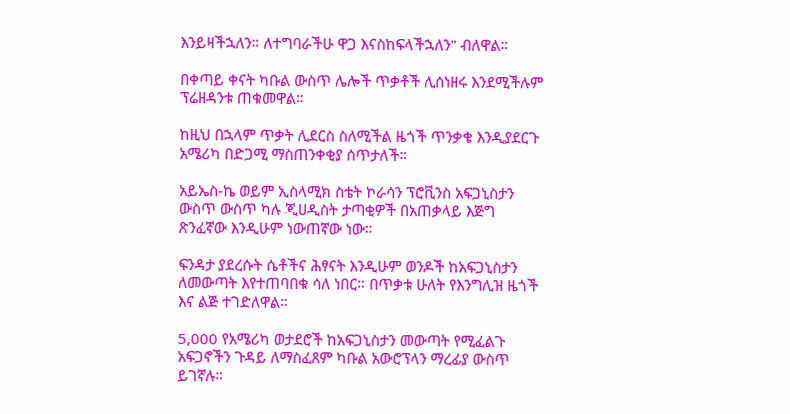እንይዛችኋለን። ለተግባራችሁ ዋጋ እናስከፍላችኋለን" ብለዋል።

በቀጣይ ቀናት ካቡል ውስጥ ሌሎች ጥቃቶች ሊሰነዘሩ እንደሚችሉም ፕሬዘዳንቱ ጠቁመዋል።

ከዚህ በኋላም ጥቃት ሊደርስ ስለሚችል ዜጎች ጥንቃቄ እንዲያደርጉ አሜሪካ በድጋሚ ማስጠንቀቂያ ሰጥታለች።

አይኤስ-ኬ ወይም ኢስላሚክ ስቴት ኮራሳን ፕሮቪንስ አፍጋኒስታን ውስጥ ውስጥ ካሉ ጂሀዲስት ታጣቂዎች በአጠቃላይ እጅግ ጽንፈኛው እንዲሁም ነውጠኛው ነው።

ፍንዳታ ያደረሱት ሴቶችና ሕፃናት እንዲሁም ወንዶች ከአፍጋኒስታን ለመውጣት እየተጠባበቁ ሳለ ነበር። በጥቃቱ ሁለት የእንግሊዝ ዜጎች እና ልጅ ተገድለዋል።

5,000 የአሜሪካ ወታደሮች ከአፍጋኒስታን መውጣት የሚፈልጉ አፍጋኖችን ጉዳይ ለማስፈጸም ካቡል አውሮፕላን ማረፊያ ውስጥ ይገኛሉ።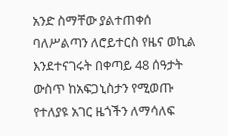አንድ ስማቸው ያልተጠቀሰ ባለሥልጣን ለሮይተርስ የዜና ወኪል እንደተናገሩት በቀጣይ 48 ሰዓታት ውስጥ ከአፍጋኒስታን የሚወጡ የተለያዩ አገር ዜጎችን ለማሳለፍ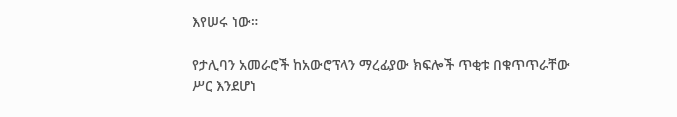እየሠሩ ነው።

የታሊባን አመራሮች ከአውሮፕላን ማረፊያው ክፍሎች ጥቂቱ በቁጥጥራቸው ሥር እንደሆነ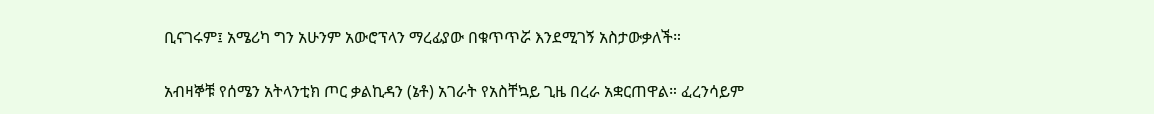ቢናገሩም፤ አሜሪካ ግን አሁንም አውሮፕላን ማረፊያው በቁጥጥሯ እንደሚገኝ አስታውቃለች።

አብዛኞቹ የሰሜን አትላንቲክ ጦር ቃልኪዳን (ኔቶ) አገራት የአስቸኳይ ጊዜ በረራ አቋርጠዋል። ፈረንሳይም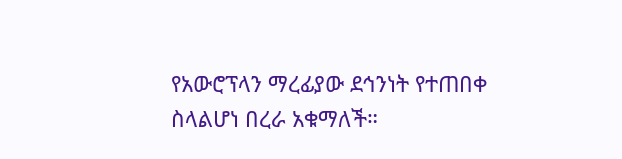የአውሮፕላን ማረፊያው ደኅንነት የተጠበቀ ስላልሆነ በረራ አቁማለች።